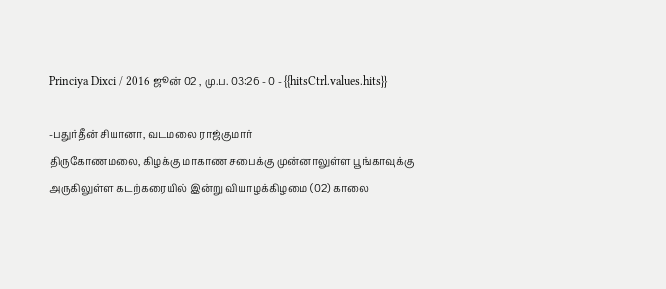Princiya Dixci / 2016 ஜூன் 02 , மு.ப. 03:26 - 0 - {{hitsCtrl.values.hits}}

-பதுர்தீன் சியானா, வடமலை ராஜ்குமார்
திருகோணமலை, கிழக்கு மாகாண சபைக்கு முன்னாலுள்ள பூங்காவுக்கு அருகிலுள்ள கடற்கரையில் இன்று வியாழக்கிழமை (02) காலை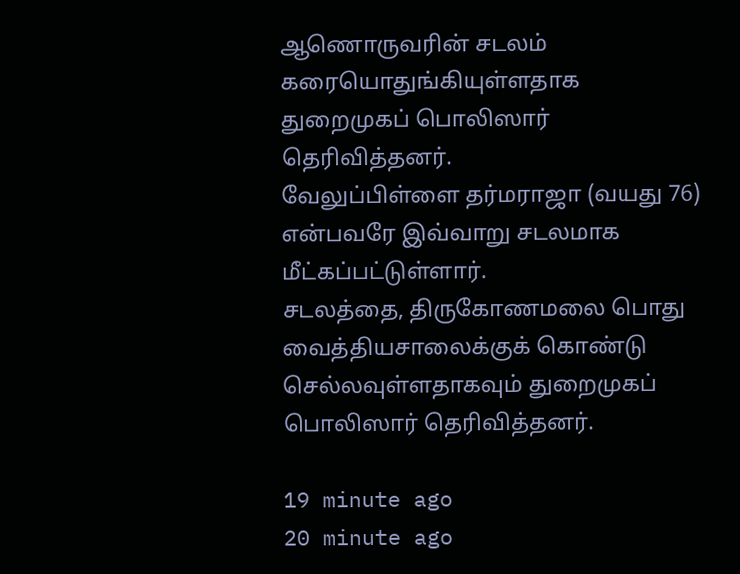ஆணொருவரின் சடலம் கரையொதுங்கியுள்ளதாக துறைமுகப் பொலிஸார் தெரிவித்தனர்.
வேலுப்பிள்ளை தர்மராஜா (வயது 76) என்பவரே இவ்வாறு சடலமாக மீட்கப்பட்டுள்ளார்.
சடலத்தை, திருகோணமலை பொது வைத்தியசாலைக்குக் கொண்டு செல்லவுள்ளதாகவும் துறைமுகப் பொலிஸார் தெரிவித்தனர்.

19 minute ago
20 minute ago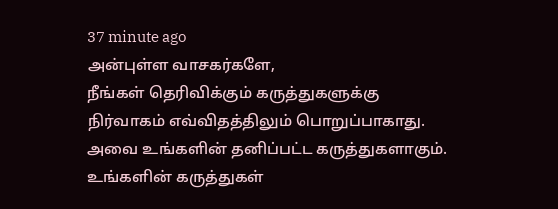37 minute ago
அன்புள்ள வாசகர்களே,
நீங்கள் தெரிவிக்கும் கருத்துகளுக்கு நிர்வாகம் எவ்விதத்திலும் பொறுப்பாகாது. அவை உங்களின் தனிப்பட்ட கருத்துகளாகும். உங்களின் கருத்துகள்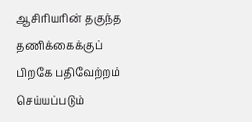ஆசிரியரின் தகுந்த தணிக்கைக்குப் பிறகே பதிவேற்றம் செய்யப்படும்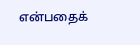என்பதைக்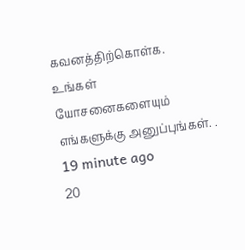கவனத்திற்கொள்க. உங்கள் யோசனைகளையும் எங்களுக்கு அனுப்புங்கள். .
19 minute ago
20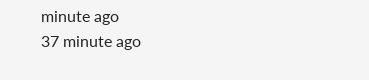minute ago
37 minute ago